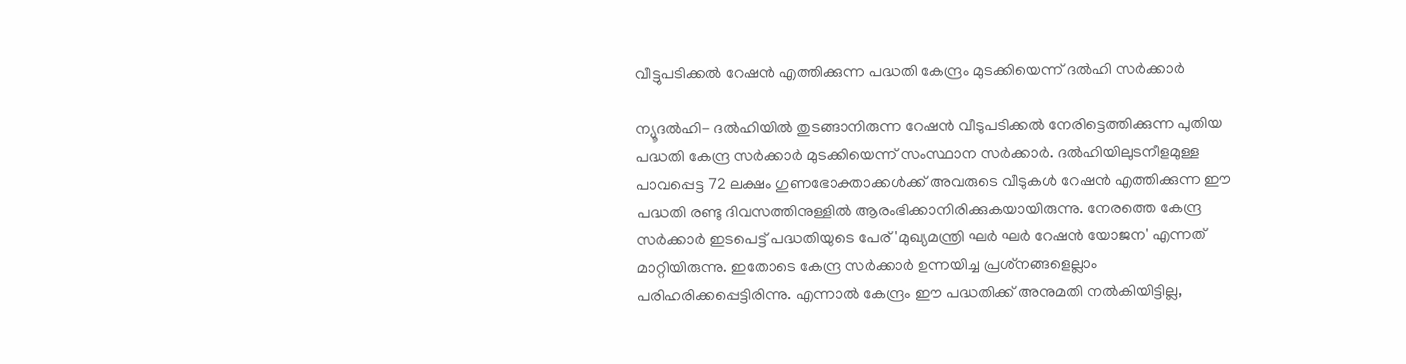വീട്ടുപടിക്കല്‍ റേഷന്‍ എത്തിക്കുന്ന പദ്ധതി കേന്ദ്രം മുടക്കിയെന്ന് ദല്‍ഹി സര്‍ക്കാര്‍

ന്യൂദല്‍ഹി- ദല്‍ഹിയില്‍ തുടങ്ങാനിരുന്ന റേഷന്‍ വീടുപടിക്കല്‍ നേരിട്ടെത്തിക്കുന്ന പുതിയ പദ്ധതി കേന്ദ്ര സര്‍ക്കാര്‍ മുടക്കിയെന്ന് സംസ്ഥാന സര്‍ക്കാര്‍. ദല്‍ഹിയിലുടനീളമുള്ള പാവപ്പെട്ട 72 ലക്ഷം ഗുണഭോക്താക്കള്‍ക്ക് അവരുടെ വീടുകള്‍ റേഷന്‍ എത്തിക്കുന്ന ഈ പദ്ധതി രണ്ടു ദിവസത്തിനുള്ളില്‍ ആരംഭിക്കാനിരിക്കുകയായിരുന്നു. നേരത്തെ കേന്ദ്ര സര്‍ക്കാര്‍ ഇടപെട്ട് പദ്ധതിയുടെ പേര് 'മുഖ്യമന്ത്രി ഘര്‍ ഘര്‍ റേഷന്‍ യോജന' എന്നത് മാറ്റിയിരുന്നു. ഇതോടെ കേന്ദ്ര സര്‍ക്കാര്‍ ഉന്നയിച്ച പ്രശ്‌നങ്ങളെല്ലാം പരിഹരിക്കപ്പെട്ടിരിന്നു. എന്നാല്‍ കേന്ദ്രം ഈ പദ്ധതിക്ക് അനുമതി നല്‍കിയിട്ടില്ല,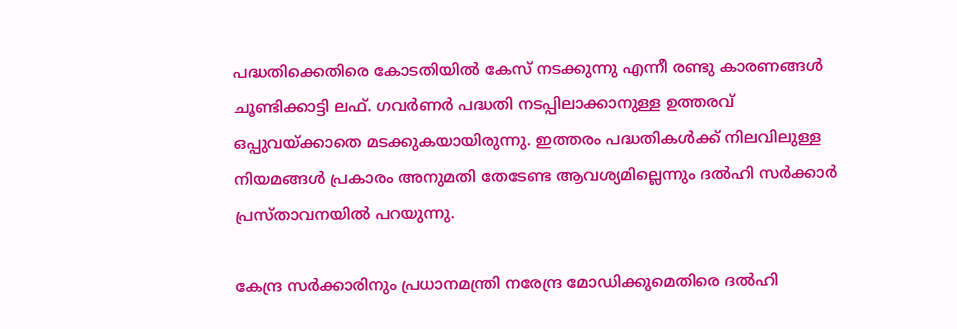പദ്ധതിക്കെതിരെ കോടതിയില്‍ കേസ് നടക്കുന്നു എന്നീ രണ്ടു കാരണങ്ങള്‍ ചൂണ്ടിക്കാട്ടി ലഫ്. ഗവര്‍ണര്‍ പദ്ധതി നടപ്പിലാക്കാനുള്ള ഉത്തരവ് ഒപ്പുവയ്ക്കാതെ മടക്കുകയായിരുന്നു. ഇത്തരം പദ്ധതികള്‍ക്ക് നിലവിലുള്ള നിയമങ്ങള്‍ പ്രകാരം അനുമതി തേടേണ്ട ആവശ്യമില്ലെന്നും ദല്‍ഹി സര്‍ക്കാര്‍ പ്രസ്താവനയില്‍ പറയുന്നു.

കേന്ദ്ര സര്‍ക്കാരിനും പ്രധാനമന്ത്രി നരേന്ദ്ര മോഡിക്കുമെതിരെ ദല്‍ഹി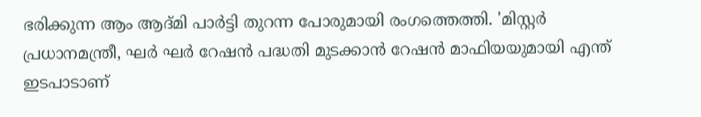ഭരിക്കുന്ന ആം ആദ്മി പാര്‍ട്ടി തുറന്ന പോരുമായി രംഗത്തെത്തി. 'മിസ്റ്റര്‍ പ്രധാനമന്ത്രീ, ഘര്‍ ഘര്‍ റേഷന്‍ പദ്ധതി മുടക്കാന്‍ റേഷന്‍ മാഫിയയുമായി എന്ത് ഇടപാടാണ്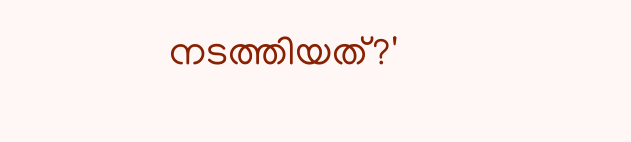നടത്തിയത്?'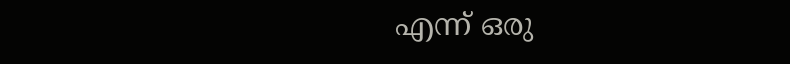എന്ന് ഒരു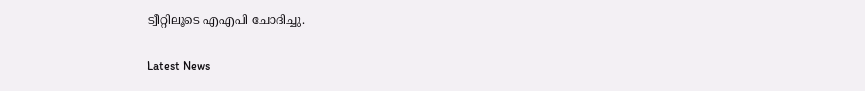ട്വീറ്റിലൂടെ എഎപി ചോദിച്ചു.

Latest News